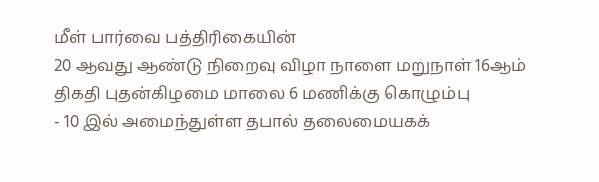மீள் பார்வை பத்திரிகையின்
20 ஆவது ஆண்டு நிறைவு விழா நாளை மறுநாள் 16ஆம் திகதி புதன்கிழமை மாலை 6 மணிக்கு கொழும்பு
- 10 இல் அமைந்துள்ள தபால் தலைமையகக்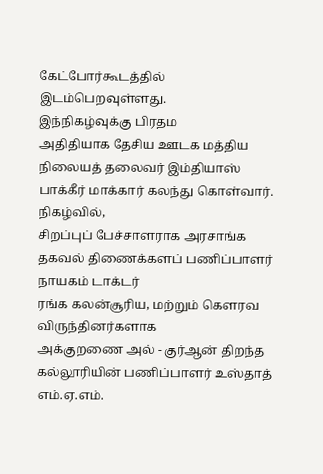கேட்போர்கூடத்தில் இடம்பெறவுள்ளது.
இந்நிகழ்வுக்கு பிரதம
அதிதியாக தேசிய ஊடக மத்திய நிலையத் தலைவர் இம்தியாஸ் பாக்கீர் மாக்கார் கலந்து கொள்வார்.
நிகழ்வில்,
சிறப்புப் பேச்சாளராக அரசாங்க தகவல் திணைக்களப் பணிப்பாளர் நாயகம் டாக்டர்
ரங்க கலன்சூரிய, மற்றும் கௌரவ விருந்தினர்களாக
அக்குறணை அல் - குர்ஆன் திறந்த கல்லூரியின் பணிப்பாளர் உஸ்தாத் எம்.ஏ.எம்.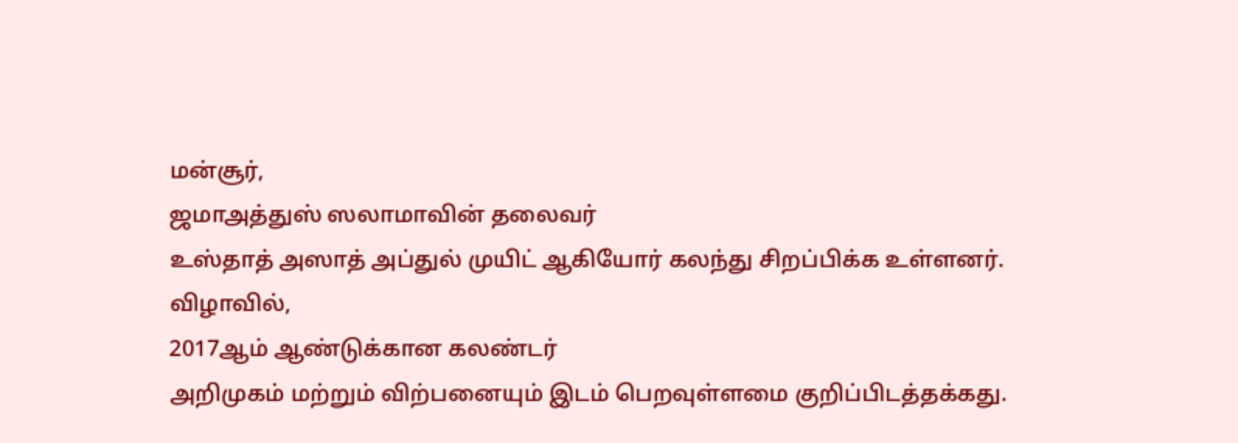மன்சூர்,
ஜமாஅத்துஸ் ஸலாமாவின் தலைவர்
உஸ்தாத் அஸாத் அப்துல் முயிட் ஆகியோர் கலந்து சிறப்பிக்க உள்ளனர்.
விழாவில்,
2017ஆம் ஆண்டுக்கான கலண்டர்
அறிமுகம் மற்றும் விற்பனையும் இடம் பெறவுள்ளமை குறிப்பிடத்தக்கது.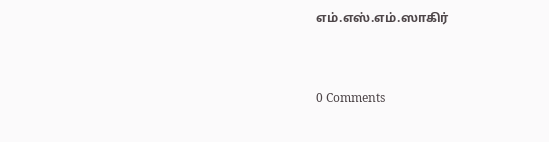எம்.எஸ்.எம்.ஸாகிர்


0 Comments